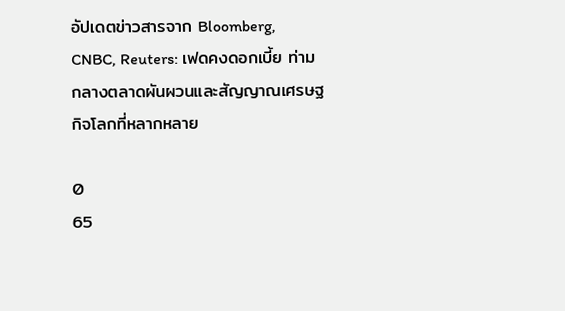อัปเดตข่าวสารจาก Bloomberg, CNBC, Reuters: เฟดคงดอกเบี้ย ท่ามกลางตลาดผันผวนและสัญญาณเศรษฐกิจโลกที่หลากหลาย

0
65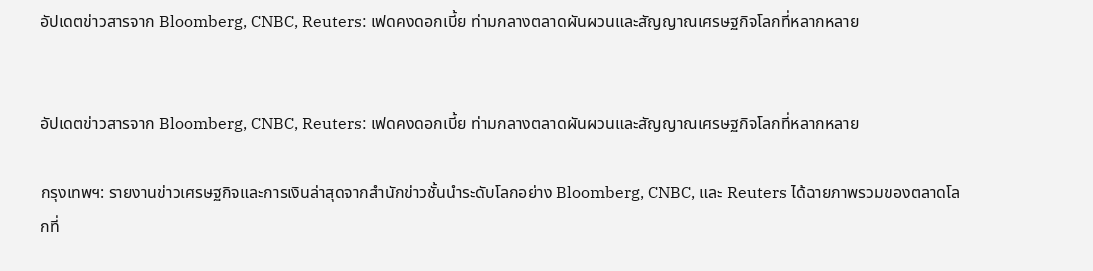อัปเดตข่าวสารจาก Bloomberg, CNBC, Reuters: เฟดคงดอกเบี้ย ท่ามกลางตลาดผันผวนและสัญญาณเศรษฐกิจโลกที่หลากหลาย


อัปเดตข่าวสารจาก Bloomberg, CNBC, Reuters: เฟดคงดอกเบี้ย ท่ามกลางตลาดผันผวนและสัญญาณเศรษฐกิจโลกที่หลากหลาย

กรุงเทพฯ: รายงานข่าวเศรษฐกิจและการเงินล่าสุดจากสำนักข่าวชั้นนำระดับโลกอย่าง Bloomberg, CNBC, และ Reuters ได้ฉายภาพรวมของตลาดโลกที่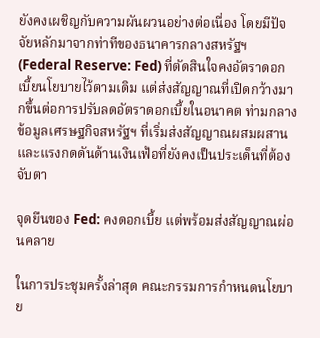ยังคงเผชิญกับความผันผวนอย่างต่อเนื่อง โดยมีปัจจัยหลักมาจากท่าทีของธนาคารกลางสหรัฐฯ (Federal Reserve: Fed) ที่ตัดสินใจคงอัตราดอกเบี้ยนโยบายไว้ตามเดิม แต่ส่งสัญญาณที่เปิดกว้างมากขึ้นต่อการปรับลดอัตราดอกเบี้ยในอนาคต ท่ามกลางข้อมูลเศรษฐกิจสหรัฐฯ ที่เริ่มส่งสัญญาณผสมผสานและแรงกดดันด้านเงินเฟ้อที่ยังคงเป็นประเด็นที่ต้องจับตา

จุดยืนของ Fed: คงดอกเบี้ย แต่พร้อมส่งสัญญาณผ่อนคลาย

ในการประชุมครั้งล่าสุด คณะกรรมการกำหนดนโยบาย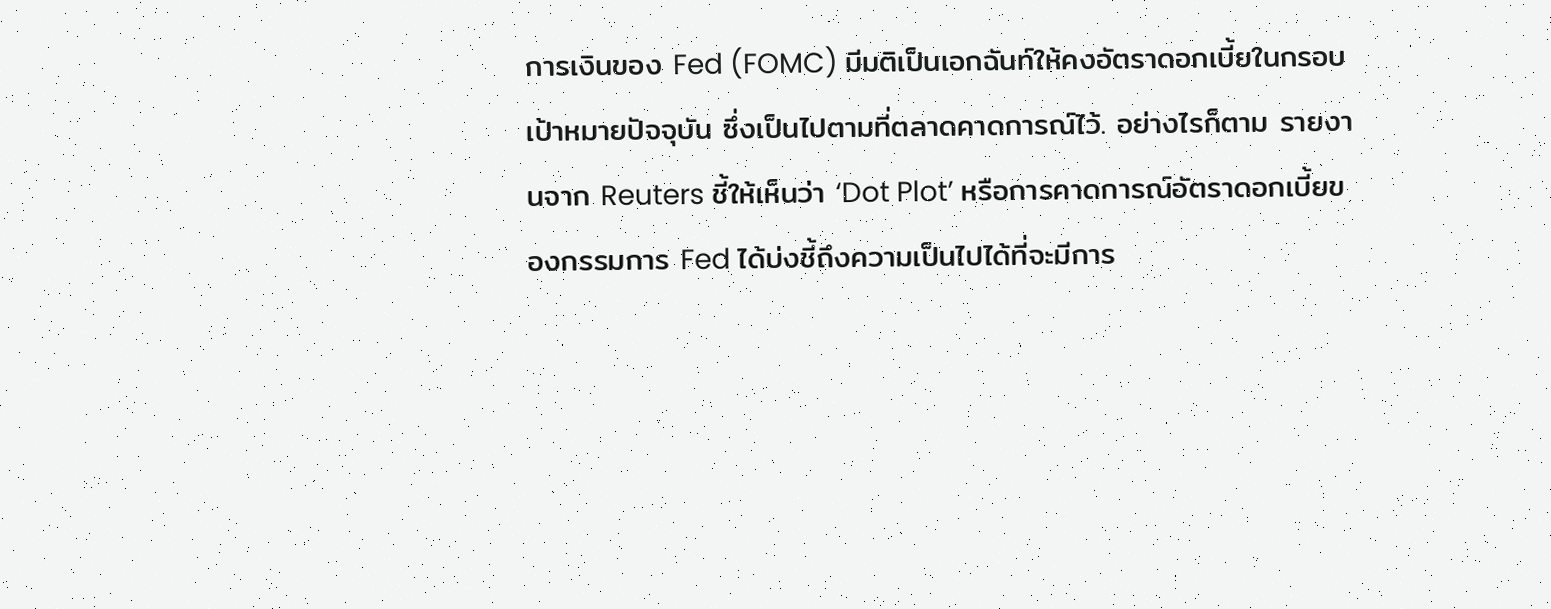การเงินของ Fed (FOMC) มีมติเป็นเอกฉันท์ให้คงอัตราดอกเบี้ยในกรอบเป้าหมายปัจจุบัน ซึ่งเป็นไปตามที่ตลาดคาดการณ์ไว้. อย่างไรก็ตาม รายงานจาก Reuters ชี้ให้เห็นว่า ‘Dot Plot’ หรือการคาดการณ์อัตราดอกเบี้ยของกรรมการ Fed ได้บ่งชี้ถึงความเป็นไปได้ที่จะมีการ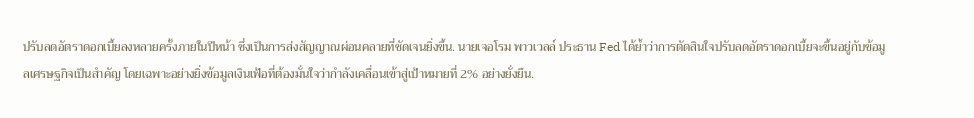ปรับลดอัตราดอกเบี้ยลงหลายครั้งภายในปีหน้า ซึ่งเป็นการส่งสัญญาณผ่อนคลายที่ชัดเจนยิ่งขึ้น. นายเจอโรม พาวเวลล์ ประธาน Fed ได้ย้ำว่าการตัดสินใจปรับลดอัตราดอกเบี้ยจะขึ้นอยู่กับข้อมูลเศรษฐกิจเป็นสำคัญ โดยเฉพาะอย่างยิ่งข้อมูลเงินเฟ้อที่ต้องมั่นใจว่ากำลังเคลื่อนเข้าสู่เป้าหมายที่ 2% อย่างยั่งยืน.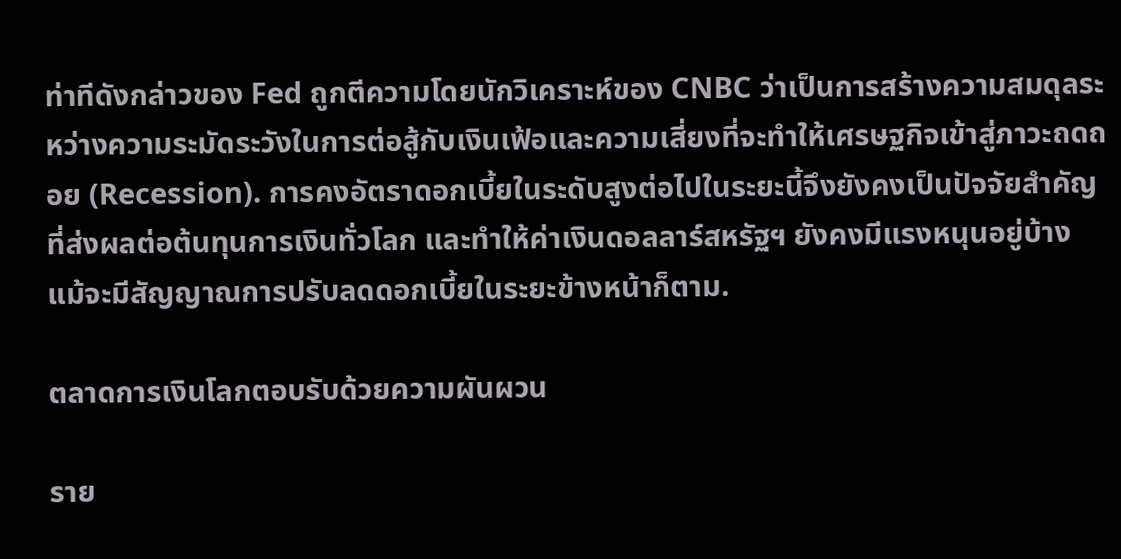ท่าทีดังกล่าวของ Fed ถูกตีความโดยนักวิเคราะห์ของ CNBC ว่าเป็นการสร้างความสมดุลระหว่างความระมัดระวังในการต่อสู้กับเงินเฟ้อและความเสี่ยงที่จะทำให้เศรษฐกิจเข้าสู่ภาวะถดถอย (Recession). การคงอัตราดอกเบี้ยในระดับสูงต่อไปในระยะนี้จึงยังคงเป็นปัจจัยสำคัญที่ส่งผลต่อต้นทุนการเงินทั่วโลก และทำให้ค่าเงินดอลลาร์สหรัฐฯ ยังคงมีแรงหนุนอยู่บ้าง แม้จะมีสัญญาณการปรับลดดอกเบี้ยในระยะข้างหน้าก็ตาม.

ตลาดการเงินโลกตอบรับด้วยความผันผวน

ราย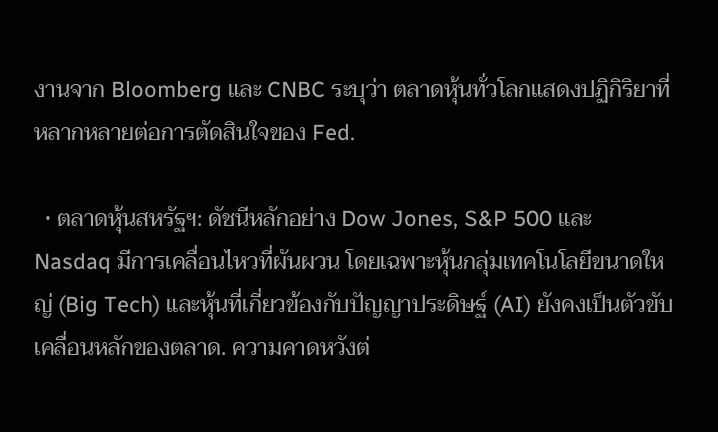งานจาก Bloomberg และ CNBC ระบุว่า ตลาดหุ้นทั่วโลกแสดงปฏิกิริยาที่หลากหลายต่อการตัดสินใจของ Fed.

  • ตลาดหุ้นสหรัฐฯ: ดัชนีหลักอย่าง Dow Jones, S&P 500 และ Nasdaq มีการเคลื่อนไหวที่ผันผวน โดยเฉพาะหุ้นกลุ่มเทคโนโลยีขนาดใหญ่ (Big Tech) และหุ้นที่เกี่ยวข้องกับปัญญาประดิษฐ์ (AI) ยังคงเป็นตัวขับเคลื่อนหลักของตลาด. ความคาดหวังต่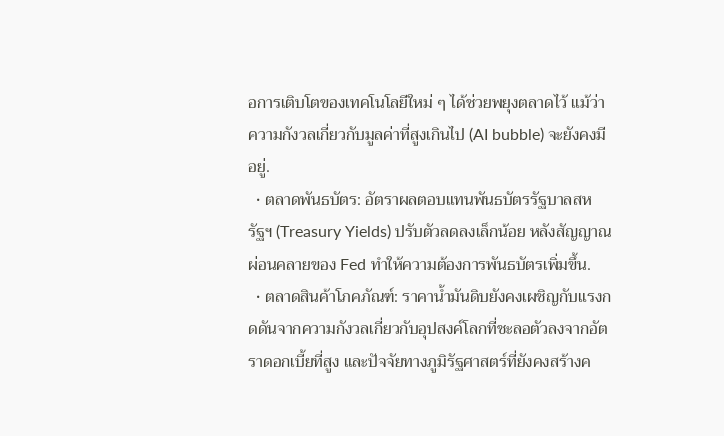อการเติบโตของเทคโนโลยีใหม่ ๆ ได้ช่วยพยุงตลาดไว้ แม้ว่าความกังวลเกี่ยวกับมูลค่าที่สูงเกินไป (AI bubble) จะยังคงมีอยู่.
  • ตลาดพันธบัตร: อัตราผลตอบแทนพันธบัตรรัฐบาลสหรัฐฯ (Treasury Yields) ปรับตัวลดลงเล็กน้อย หลังสัญญาณผ่อนคลายของ Fed ทำให้ความต้องการพันธบัตรเพิ่มขึ้น.
  • ตลาดสินค้าโภคภัณฑ์: ราคาน้ำมันดิบยังคงเผชิญกับแรงกดดันจากความกังวลเกี่ยวกับอุปสงค์โลกที่ชะลอตัวลงจากอัตราดอกเบี้ยที่สูง และปัจจัยทางภูมิรัฐศาสตร์ที่ยังคงสร้างค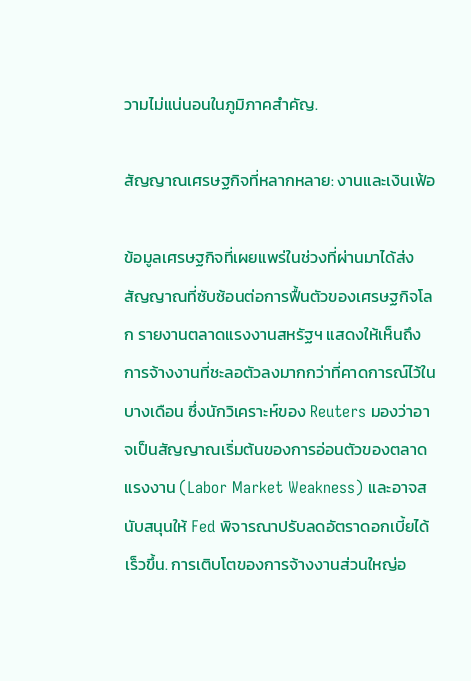วามไม่แน่นอนในภูมิภาคสำคัญ.

สัญญาณเศรษฐกิจที่หลากหลาย: งานและเงินเฟ้อ

ข้อมูลเศรษฐกิจที่เผยแพร่ในช่วงที่ผ่านมาได้ส่งสัญญาณที่ซับซ้อนต่อการฟื้นตัวของเศรษฐกิจโลก รายงานตลาดแรงงานสหรัฐฯ แสดงให้เห็นถึงการจ้างงานที่ชะลอตัวลงมากกว่าที่คาดการณ์ไว้ในบางเดือน ซึ่งนักวิเคราะห์ของ Reuters มองว่าอาจเป็นสัญญาณเริ่มต้นของการอ่อนตัวของตลาดแรงงาน (Labor Market Weakness) และอาจสนับสนุนให้ Fed พิจารณาปรับลดอัตราดอกเบี้ยได้เร็วขึ้น. การเติบโตของการจ้างงานส่วนใหญ่อ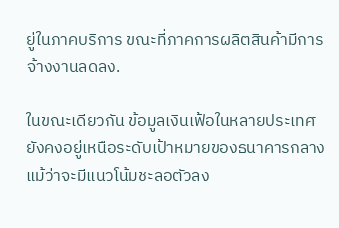ยู่ในภาคบริการ ขณะที่ภาคการผลิตสินค้ามีการจ้างงานลดลง.

ในขณะเดียวกัน ข้อมูลเงินเฟ้อในหลายประเทศยังคงอยู่เหนือระดับเป้าหมายของธนาคารกลาง แม้ว่าจะมีแนวโน้มชะลอตัวลง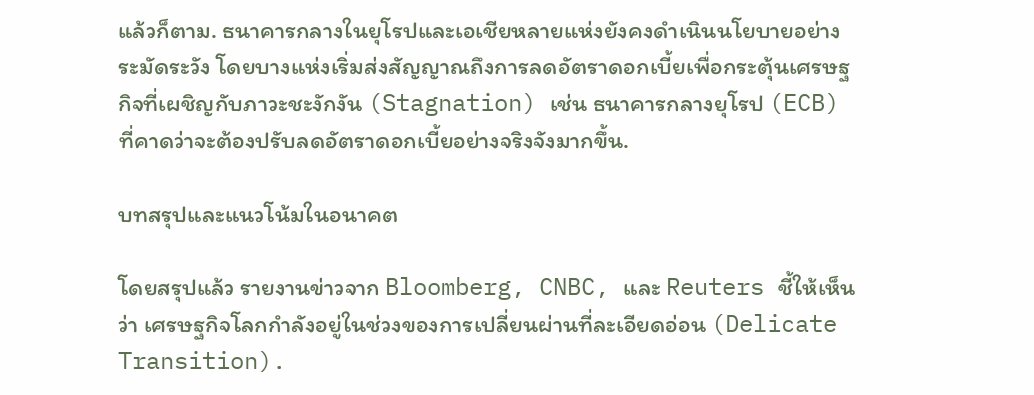แล้วก็ตาม. ธนาคารกลางในยุโรปและเอเชียหลายแห่งยังคงดำเนินนโยบายอย่างระมัดระวัง โดยบางแห่งเริ่มส่งสัญญาณถึงการลดอัตราดอกเบี้ยเพื่อกระตุ้นเศรษฐกิจที่เผชิญกับภาวะชะงักงัน (Stagnation) เช่น ธนาคารกลางยุโรป (ECB) ที่คาดว่าจะต้องปรับลดอัตราดอกเบี้ยอย่างจริงจังมากขึ้น.

บทสรุปและแนวโน้มในอนาคต

โดยสรุปแล้ว รายงานข่าวจาก Bloomberg, CNBC, และ Reuters ชี้ให้เห็นว่า เศรษฐกิจโลกกำลังอยู่ในช่วงของการเปลี่ยนผ่านที่ละเอียดอ่อน (Delicate Transition).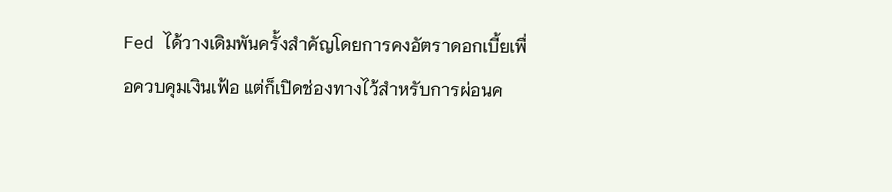Fed ได้วางเดิมพันครั้งสำคัญโดยการคงอัตราดอกเบี้ยเพื่อควบคุมเงินเฟ้อ แต่ก็เปิดช่องทางไว้สำหรับการผ่อนค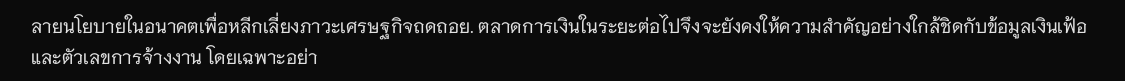ลายนโยบายในอนาคตเพื่อหลีกเลี่ยงภาวะเศรษฐกิจถดถอย. ตลาดการเงินในระยะต่อไปจึงจะยังคงให้ความสำคัญอย่างใกล้ชิดกับข้อมูลเงินเฟ้อและตัวเลขการจ้างงาน โดยเฉพาะอย่า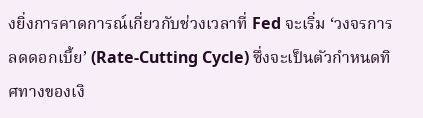งยิ่งการคาดการณ์เกี่ยวกับช่วงเวลาที่ Fed จะเริ่ม ‘วงจรการลดดอกเบี้ย’ (Rate-Cutting Cycle) ซึ่งจะเป็นตัวกำหนดทิศทางของเงิ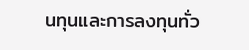นทุนและการลงทุนทั่ว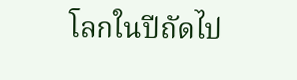โลกในปีถัดไป